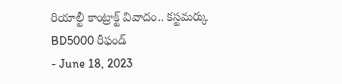రియాల్టీ కాంట్రాక్ట్ వివాదం.. కస్టమర్కు BD5000 రీఫండ్
- June 18, 2023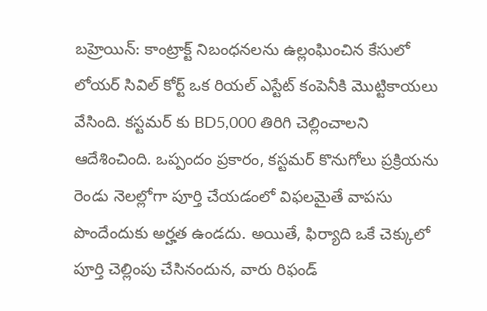బహ్రెయిన్: కాంట్రాక్ట్ నిబంధనలను ఉల్లంఘించిన కేసులో లోయర్ సివిల్ కోర్ట్ ఒక రియల్ ఎస్టేట్ కంపెనీకి మొట్టికాయలు వేసింది. కస్టమర్ కు BD5,000 తిరిగి చెల్లించాలని ఆదేశించింది. ఒప్పందం ప్రకారం, కస్టమర్ కొనుగోలు ప్రక్రియను రెండు నెలల్లోగా పూర్తి చేయడంలో విఫలమైతే వాపసు పొందేందుకు అర్హత ఉండదు. అయితే, ఫిర్యాది ఒకే చెక్కులో పూర్తి చెల్లింపు చేసినందున, వారు రిఫండ్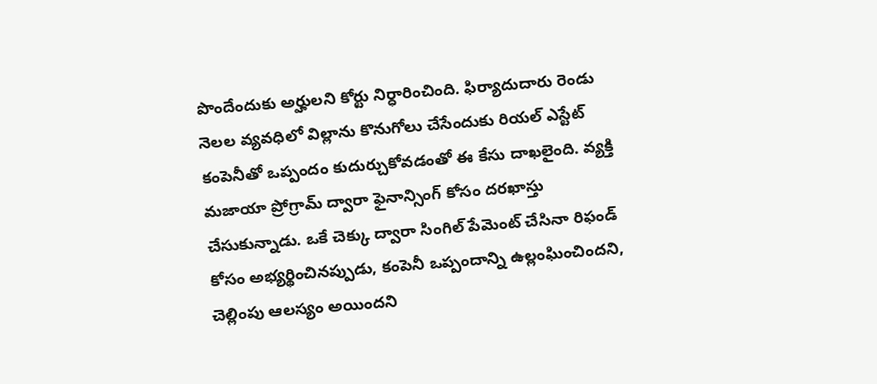పొందేందుకు అర్హులని కోర్టు నిర్ధారించింది. ఫిర్యాదుదారు రెండు నెలల వ్యవధిలో విల్లాను కొనుగోలు చేసేందుకు రియల్ ఎస్టేట్ కంపెనీతో ఒప్పందం కుదుర్చుకోవడంతో ఈ కేసు దాఖలైంది. వ్యక్తి మజాయా ప్రోగ్రామ్ ద్వారా ఫైనాన్సింగ్ కోసం దరఖాస్తు చేసుకున్నాడు. ఒకే చెక్కు ద్వారా సింగిల్ పేమెంట్ చేసినా రిఫండ్ కోసం అభ్యర్థించినప్పుడు, కంపెనీ ఒప్పందాన్ని ఉల్లంఘించిందని, చెల్లింపు ఆలస్యం అయిందని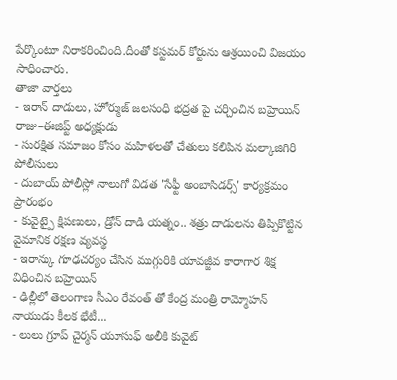పేర్కొంటూ నిరాకరించింది.దీంతో కస్టమర్ కోర్టును ఆశ్రయించి విజయం సాధించారు.
తాజా వార్తలు
- ఇరాన్ దాడులు, హోర్ముజ్ జలసంధి భద్రత పై చర్చించిన బహ్రెయిన్ రాజు–ఈజిప్ట్ అధ్యక్షుడు
- సురక్షిత సమాజం కోసం మహిళలతో చేతులు కలిపిన మల్కాజిగిరి పోలీసులు
- దుబాయ్ పోలీస్లో నాలుగో విడత 'సేఫ్టీ అంబాసిడర్స్' కార్యక్రమం ప్రారంభం
- కువైట్పై క్షిపణులు, డ్రోన్ దాడి యత్నం.. శత్రు దాడులను తిప్పికొట్టిన వైమానిక రక్షణ వ్యవస్థ
- ఇరాన్కు గూఢచర్యం చేసిన ముగ్గురికి యావజ్జీవ కారాగార శిక్ష విధించిన బహ్రెయిన్
- ఢిల్లీలో తెలంగాణ సీఎం రేవంత్ తో కేంద్ర మంత్రి రామ్మోహన్ నాయుడు కీలక భేటీ...
- లులు గ్రూప్ చైర్మన్ యూసుఫ్ అలీకి కువైట్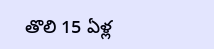తొలి 15 ఏళ్ల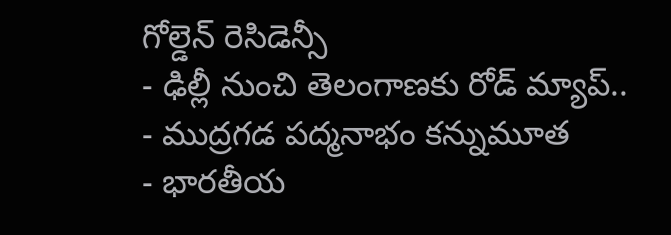గోల్డెన్ రెసిడెన్సీ
- ఢిల్లీ నుంచి తెలంగాణకు రోడ్ మ్యాప్..
- ముద్రగడ పద్మనాభం కన్నుమూత
- భారతీయ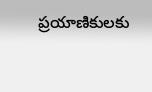ప్రయాణికులకు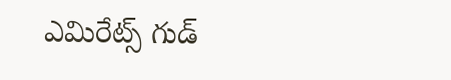ఎమిరేట్స్ గుడ్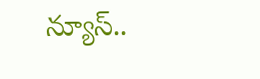న్యూస్..